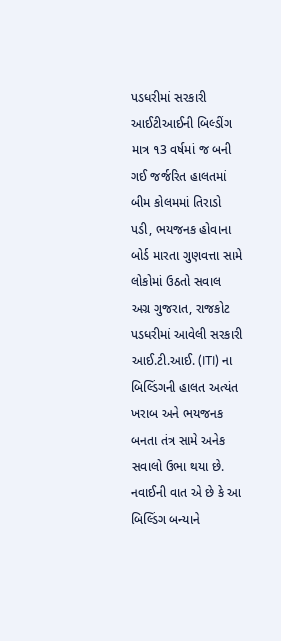પડધરીમાં સરકારી આઈટીઆઈની બિલ્ડીંગ માત્ર ૧3 વર્ષમાં જ બની ગઈ જર્જરિત હાલતમાં
બીમ કોલમમાં તિરાડો પડી, ભયજનક હોવાના બોર્ડ મારતા ગુણવત્તા સામે લોકોમાં ઉઠતો સવાલ
અગ્ર ગુજરાત, રાજકોટ
પડધરીમાં આવેલી સરકારી આઈ.ટી.આઈ. (ITI) ના બિલ્ડિંગની હાલત અત્યંત ખરાબ અને ભયજનક બનતા તંત્ર સામે અનેક સવાલો ઉભા થયા છે. નવાઈની વાત એ છે કે આ બિલ્ડિંગ બન્યાને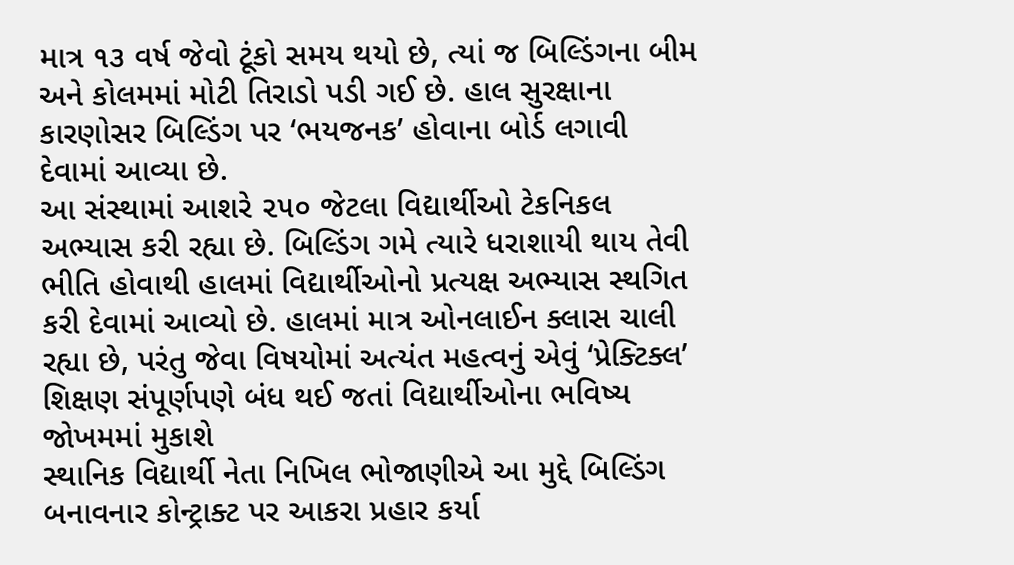માત્ર ૧૩ વર્ષ જેવો ટૂંકો સમય થયો છે, ત્યાં જ બિલ્ડિંગના બીમ અને કોલમમાં મોટી તિરાડો પડી ગઈ છે. હાલ સુરક્ષાના કારણોસર બિલ્ડિંગ પર ‘ભયજનક’ હોવાના બોર્ડ લગાવી દેવામાં આવ્યા છે.
આ સંસ્થામાં આશરે ૨૫૦ જેટલા વિદ્યાર્થીઓ ટેકનિકલ અભ્યાસ કરી રહ્યા છે. બિલ્ડિંગ ગમે ત્યારે ધરાશાયી થાય તેવી ભીતિ હોવાથી હાલમાં વિદ્યાર્થીઓનો પ્રત્યક્ષ અભ્યાસ સ્થગિત કરી દેવામાં આવ્યો છે. હાલમાં માત્ર ઓનલાઈન ક્લાસ ચાલી રહ્યા છે, પરંતુ જેવા વિષયોમાં અત્યંત મહત્વનું એવું ‘પ્રેક્ટિક્લ’ શિક્ષણ સંપૂર્ણપણે બંધ થઈ જતાં વિદ્યાર્થીઓના ભવિષ્ય જોખમમાં મુકાશે
સ્થાનિક વિદ્યાર્થી નેતા નિખિલ ભોજાણીએ આ મુદ્દે બિલ્ડિંગ બનાવનાર કોન્ટ્રાક્ટ પર આકરા પ્રહાર કર્યા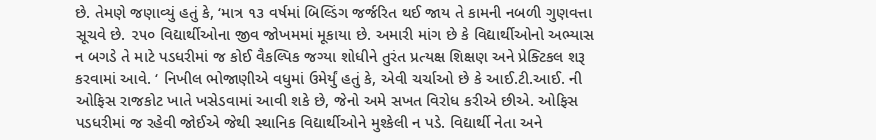છે. તેમણે જણાવ્યું હતું કે, ‘માત્ર ૧૩ વર્ષમાં બિલ્ડિંગ જર્જરિત થઈ જાય તે કામની નબળી ગુણવત્તા સૂચવે છે. ૨૫૦ વિદ્યાર્થીઓના જીવ જોખમમાં મૂકાયા છે. અમારી માંગ છે કે વિદ્યાર્થીઓનો અભ્યાસ ન બગડે તે માટે પડધરીમાં જ કોઈ વૈકલ્પિક જગ્યા શોધીને તુરંત પ્રત્યક્ષ શિક્ષણ અને પ્રેક્ટિકલ શરૂ કરવામાં આવે. ‘ નિખીલ ભોજાણીએ વધુમાં ઉમેર્યું હતું કે, એવી ચર્ચાઓ છે કે આઈ.ટી.આઈ. ની ઓફિસ રાજકોટ ખાતે ખસેડવામાં આવી શકે છે, જેનો અમે સખત વિરોધ કરીએ છીએ. ઓફિસ પડધરીમાં જ રહેવી જોઈએ જેથી સ્થાનિક વિદ્યાર્થીઓને મુશ્કેલી ન પડે. વિદ્યાર્થી નેતા અને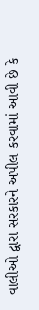વાલીઓ દ્વારા સરકારને અપીલ કરવામાં આવી છે કે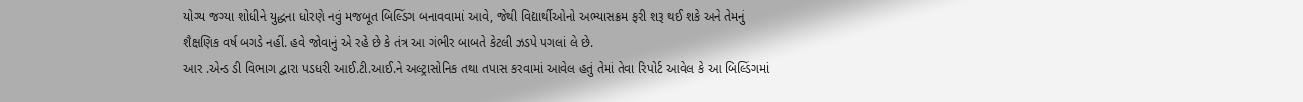યોગ્ય જગ્યા શોધીને યુદ્ધના ધોરણે નવું મજબૂત બિલ્ડિંગ બનાવવામાં આવે, જેથી વિદ્યાર્થીઓનો અભ્યાસક્રમ ફરી શરૂ થઈ શકે અને તેમનું શૈક્ષણિક વર્ષ બગડે નહીં. હવે જોવાનું એ રહે છે કે તંત્ર આ ગંભીર બાબતે કેટલી ઝડપે પગલાં લે છે.
આર .એન્ડ ડી વિભાગ દ્વારા પડધરી આઈ.ટી.આઈ.ને અલ્ટ્રાસોનિક તથા તપાસ કરવામાં આવેલ હતું તેમાં તેવા રિપોર્ટ આવેલ કે આ બિલ્ડિંગમાં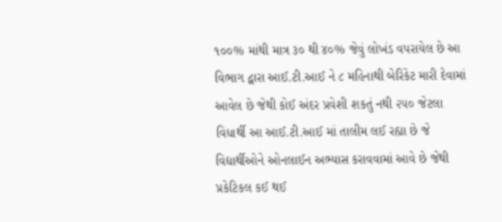૧૦૦% માંથી માત્ર ૩૦ થી ૪૦% જેવું લોખંડ વપરાયેલ છે આ વિભાગ દ્વારા આઈ.ટી.આઈ ને ૮ મહિનાથી બેરિકેટ મારી દેવામાં આવેલ છે જેથી કોઈ અંદર પ્રવેશી શકતું નથી ૨૫૦ જેટલા વિધાર્થી આ આઈ.ટી.આઈ માં તાલીમ લઈ રહ્યા છે જે વિદ્યાર્થીઓને ઓનલાઈન અભ્યાસ કરાવવામાં આવે છે જેથી પ્રકેટિકલ કઈ થઈ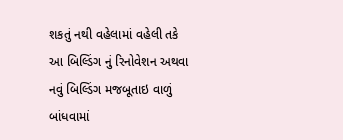શકતું નથી વહેલામાં વહેલી તકે આ બિલ્ડિંગ નું રિનોવેશન અથવા નવું બિલ્ડિંગ મજબૂતાઇ વાળું બાંધવામાં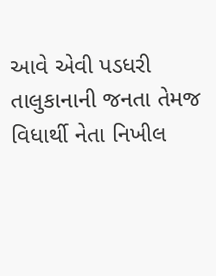આવે એવી પડધરી તાલુકાનાની જનતા તેમજ વિધાર્થી નેતા નિખીલ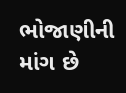ભોજાણીની માંગ છે